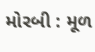મોરબી : મૂળ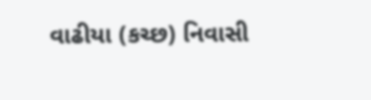વાઢીયા (કચ્છ) નિવાસી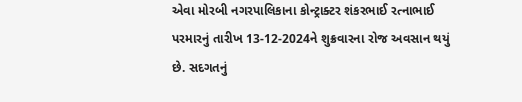એવા મોરબી નગરપાલિકાના કોન્ટ્રાક્ટર શંકરભાઈ રત્નાભાઈ પરમારનું તારીખ 13-12-2024ને શુક્રવારના રોજ અવસાન થયું છે. સદગતનું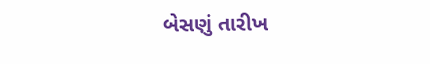બેસણું તારીખ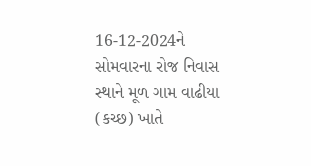16-12-2024ને સોમવારના રોજ નિવાસ સ્થાને મૂળ ગામ વાઢીયા (કચ્છ) ખાતે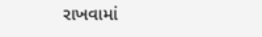રાખવામાં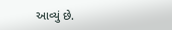આવ્યું છે.